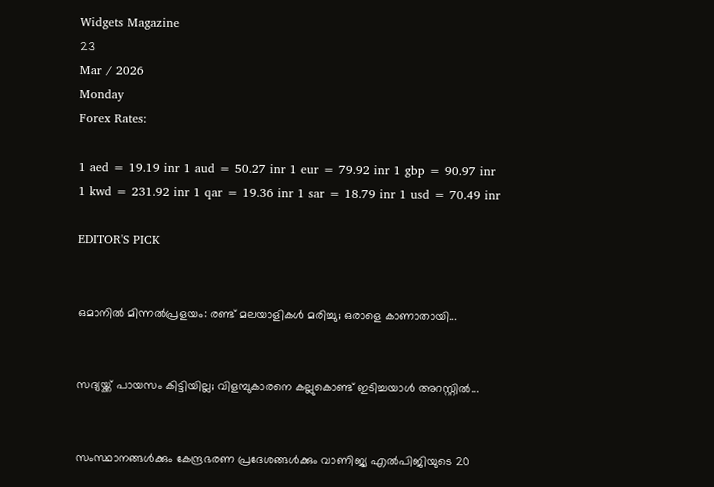Widgets Magazine
23
Mar / 2026
Monday
Forex Rates:

1 aed = 19.19 inr 1 aud = 50.27 inr 1 eur = 79.92 inr 1 gbp = 90.97 inr 1 kwd = 231.92 inr 1 qar = 19.36 inr 1 sar = 18.79 inr 1 usd = 70.49 inr

EDITOR'S PICK


ഒമാനിൽ മിന്നൽപ്രളയം: രണ്ട് മലയാളികൾ മരിച്ചു; ഒരാളെ കാണാതായി...


സദ്യയ്ക്ക് പായസം കിട്ടിയില്ല; വിളമ്പുകാരനെ കല്ലുകൊണ്ട് ഇടിച്ചയാൾ അറസ്റ്റിൽ...


സംസ്ഥാനങ്ങൾക്കും കേന്ദ്രഭരണ പ്രദേശങ്ങൾക്കും വാണിജ്യ എൽ‌പി‌ജിയുടെ 20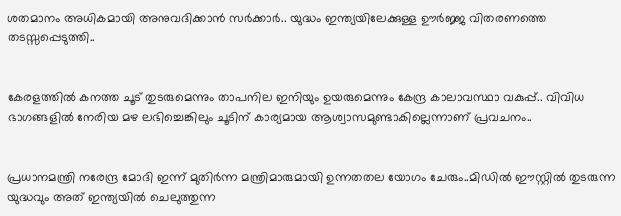ശതമാനം അധികമായി അനുവദിക്കാൻ സർക്കാർ.. യുദ്ധം ഇന്ത്യയിലേക്കുള്ള ഊർജ്ജ വിതരണത്തെ തടസ്സപ്പെടുത്തി..


കേരളത്തിൽ കനത്ത ചൂട് തുടരുമെന്നും താപനില ഇനിയും ഉയരുമെന്നും കേന്ദ്ര കാലാവസ്ഥാ വകുപ്പ്.. വിവിധ ഭാഗങ്ങളിൽ നേരിയ മഴ ലഭിച്ചെങ്കിലും ചൂടിന് കാര്യമായ ആശ്വാസമുണ്ടാകില്ലെന്നാണ് പ്രവചനം..


പ്രധാനമന്ത്രി നരേന്ദ്ര മോദി ഇന്ന് മുതിർന്ന മന്ത്രിമാരുമായി ഉന്നതതല യോഗം ചേരും..മിഡിൽ ഈസ്റ്റിൽ തുടരുന്ന യുദ്ധവും അത് ഇന്ത്യയിൽ ചെലുത്തുന്ന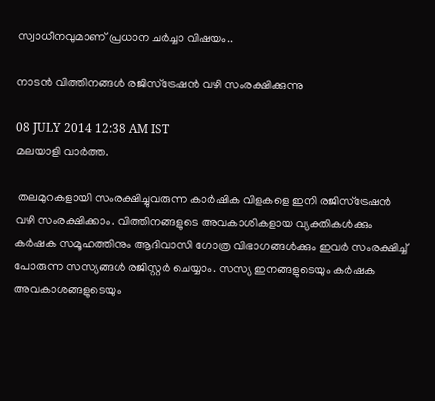സ്വാധീനവുമാണ് പ്രധാന ചർച്ചാ വിഷയം..

നാടന്‍ വിത്തിനങ്ങള്‍ രജിസ്‌ട്രേഷന്‍ വഴി സംരക്ഷിക്കുന്നു

08 JULY 2014 12:38 AM IST
മലയാളി വാര്‍ത്ത.

 തലമുറകളായി സംരക്ഷിച്ചുവരുന്ന കാര്‍ഷിക വിളകളെ ഇനി രജിസ്‌ട്രേഷന്‍ വഴി സംരക്ഷിക്കാം. വിത്തിനങ്ങളുടെ അവകാശികളായ വ്യക്തികള്‍ക്കും കര്‍ഷക സമൂഹത്തിനും ആദിവാസി ഗോത്ര വിഭാഗങ്ങള്‍ക്കും ഇവര്‍ സംരക്ഷിച്ച് പോരുന്ന സസ്യങ്ങള്‍ രജിസ്റ്റര്‍ ചെയ്യാം. സസ്യ ഇനങ്ങളുടെയും കര്‍ഷക അവകാശങ്ങളുടെയും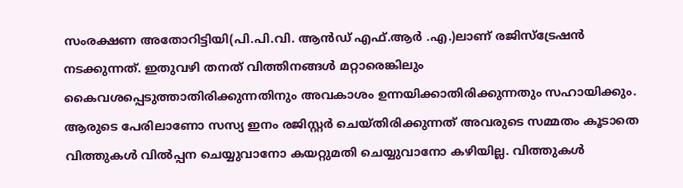സംരക്ഷണ അതോറിട്ടിയി(പി.പി.വി. ആന്‍ഡ് എഫ്.ആര്‍ .എ.)ലാണ് രജിസ്‌ട്രേഷന്‍ നടക്കുന്നത്. ഇതുവഴി തനത് വിത്തിനങ്ങള്‍ മറ്റാരെങ്കിലും കൈവശപ്പെടുത്താതിരിക്കുന്നതിനും അവകാശം ഉന്നയിക്കാതിരിക്കുന്നതും സഹായിക്കും. ആരുടെ പേരിലാണോ സസ്യ ഇനം രജിസ്റ്റര്‍ ചെയ്തിരിക്കുന്നത് അവരുടെ സമ്മതം കൂടാതെ വിത്തുകള്‍ വില്‍പ്പന ചെയ്യുവാനോ കയറ്റുമതി ചെയ്യുവാനോ കഴിയില്ല. വിത്തുകള്‍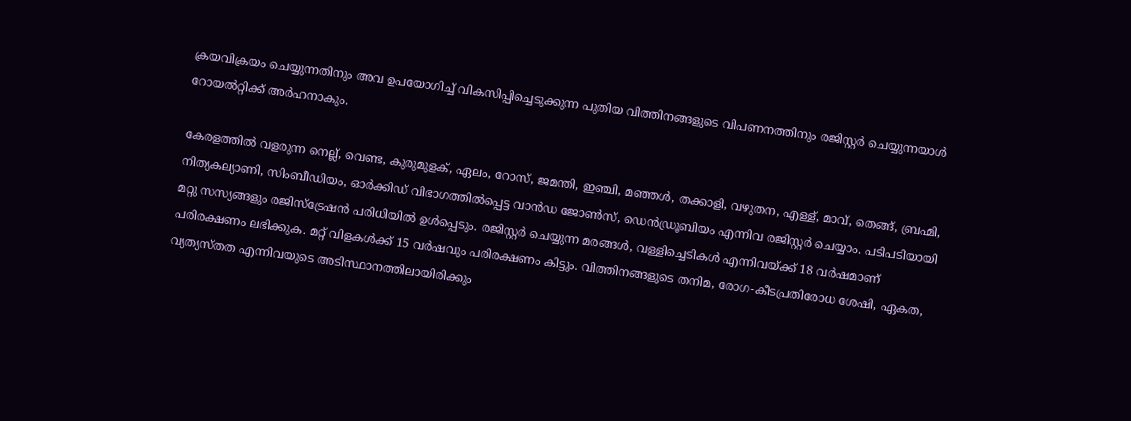ക്രയവിക്രയം ചെയ്യുന്നതിനും അവ ഉപയോഗിച്ച് വികസിപ്പിച്ചെടുക്കുന്ന പുതിയ വിത്തിനങ്ങളുടെ വിപണനത്തിനും രജിസ്റ്റര്‍ ചെയ്യുന്നയാള്‍ റോയല്‍റ്റിക്ക് അര്‍ഹനാകും.

കേരളത്തില്‍ വളരുന്ന നെല്ല്, വെണ്ട, കുരുമുളക്, ഏലം, റോസ്, ജമന്തി, ഇഞ്ചി, മഞ്ഞള്‍, തക്കാളി, വഴുതന, എള്ള്, മാവ്, തെങ്ങ്, ബ്രഹ്മി, നിത്യകല്യാണി, സിംബീഡിയം, ഓര്‍ക്കിഡ് വിഭാഗത്തില്‍പ്പെട്ട വാന്‍ഡ ജോണ്‍സ്, ഡെന്‍ഡ്രൂബിയം എന്നിവ രജിസ്റ്റര്‍ ചെയ്യാം. പടിപടിയായി മറ്റു സസ്യങ്ങളും രജിസ്‌ട്രേഷന്‍ പരിധിയില്‍ ഉള്‍പ്പെടും. രജിസ്റ്റര്‍ ചെയ്യുന്ന മരങ്ങള്‍, വള്ളിച്ചെടികള്‍ എന്നിവയ്ക്ക് 18 വര്‍ഷമാണ് പരിരക്ഷണം ലഭിക്കുക. മറ്റ് വിളകള്‍ക്ക് 15 വര്‍ഷവും പരിരക്ഷണം കിട്ടും. വിത്തിനങ്ങളുടെ തനിമ, രോഗ-കീടപ്രതിരോധ ശേഷി, ഏകത, വ്യത്യസ്തത എന്നിവയുടെ അടിസ്ഥാനത്തിലായിരിക്കും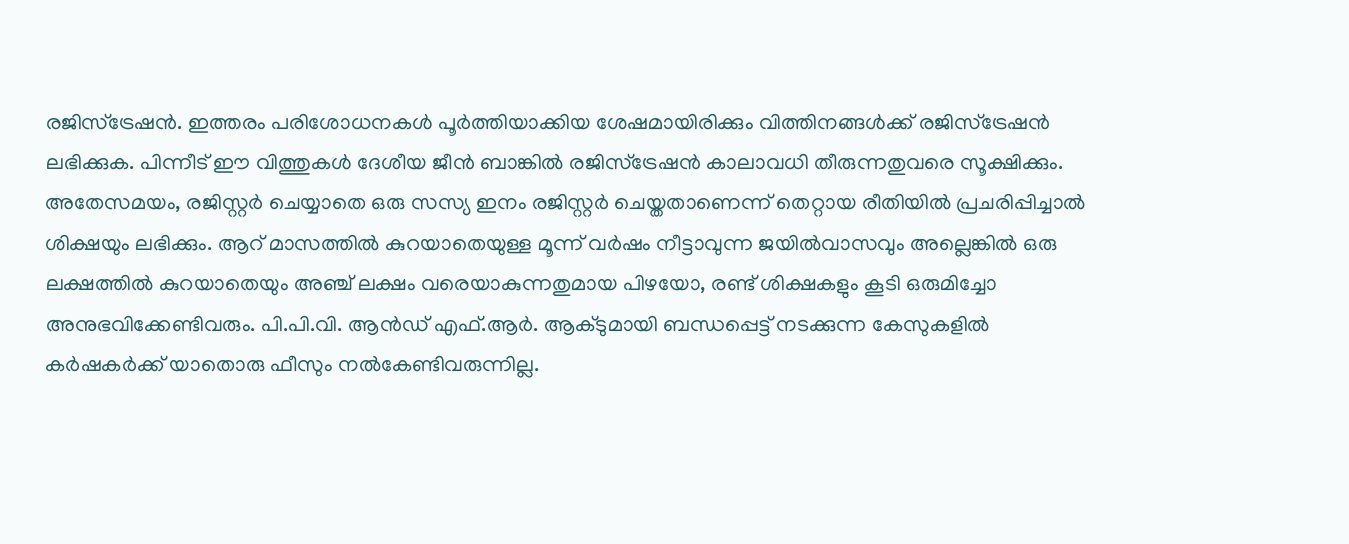രജിസ്‌ട്രേഷന്‍. ഇത്തരം പരിശോധനകള്‍ പൂര്‍ത്തിയാക്കിയ ശേഷമായിരിക്കും വിത്തിനങ്ങള്‍ക്ക് രജിസ്‌ട്രേഷന്‍ ലഭിക്കുക. പിന്നീട് ഈ വിത്തുകള്‍ ദേശീയ ജീന്‍ ബാങ്കില്‍ രജിസ്‌ട്രേഷന്‍ കാലാവധി തീരുന്നതുവരെ സൂക്ഷിക്കും.
അതേസമയം, രജിസ്റ്റര്‍ ചെയ്യാതെ ഒരു സസ്യ ഇനം രജിസ്റ്റര്‍ ചെയ്തതാണെന്ന് തെറ്റായ രീതിയില്‍ പ്രചരിപ്പിച്ചാല്‍ ശിക്ഷയും ലഭിക്കും. ആറ് മാസത്തില്‍ കുറയാതെയുള്ള മൂന്ന് വര്‍ഷം നീട്ടാവുന്ന ജയില്‍വാസവും അല്ലെങ്കില്‍ ഒരു ലക്ഷത്തില്‍ കുറയാതെയും അഞ്ച് ലക്ഷം വരെയാകുന്നതുമായ പിഴയോ, രണ്ട് ശിക്ഷകളും കൂടി ഒരുമിച്ചോ അനുഭവിക്കേണ്ടിവരും. പി.പി.വി. ആന്‍ഡ് എഫ്.ആര്‍. ആക്ടുമായി ബന്ധപ്പെട്ട് നടക്കുന്ന കേസുകളില്‍ കര്‍ഷകര്‍ക്ക് യാതൊരു ഫീസും നല്‍കേണ്ടിവരുന്നില്ല.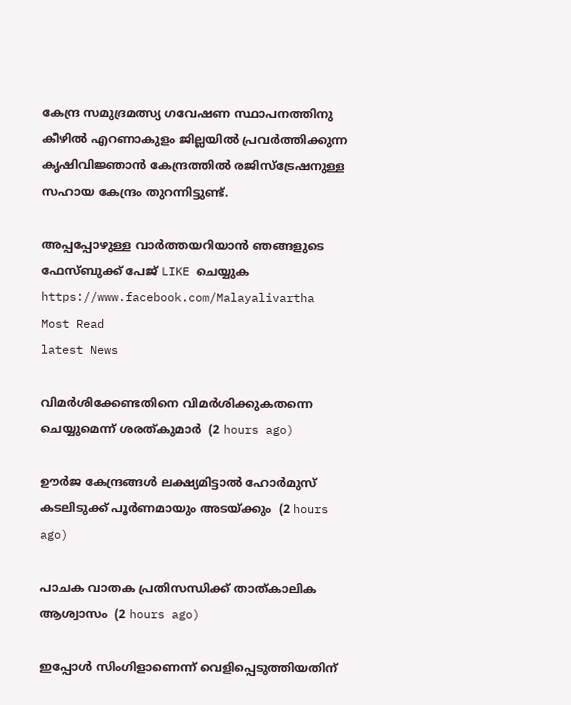കേന്ദ്ര സമുദ്രമത്സ്യ ഗവേഷണ സ്ഥാപനത്തിനു കീഴില്‍ എറണാകുളം ജില്ലയില്‍ പ്രവര്‍ത്തിക്കുന്ന കൃഷിവിജ്ഞാന്‍ കേന്ദ്രത്തില്‍ രജിസ്‌ട്രേഷനുള്ള സഹായ കേന്ദ്രം തുറന്നിട്ടുണ്ട്.

അപ്പപ്പോഴുള്ള വാര്‍ത്തയറിയാന്‍ ഞങ്ങളുടെ ഫേസ്‌ബുക്ക്‌ പേജ് LIKE ചെയ്യുക
https://www.facebook.com/Malayalivartha
Most Read
latest News

വിമര്‍ശിക്കേണ്ടതിനെ വിമര്‍ശിക്കുകതന്നെ ചെയ്യുമെന്ന് ശരത്കുമാര്‍  (2 hours ago)

ഊര്‍ജ കേന്ദ്രങ്ങള്‍ ലക്ഷ്യമിട്ടാല്‍ ഹോര്‍മുസ് കടലിടുക്ക് പൂര്‍ണമായും അടയ്ക്കും  (2 hours ago)

പാചക വാതക പ്രതിസന്ധിക്ക് താത്കാലിക ആശ്വാസം  (2 hours ago)

ഇപ്പോള്‍ സിംഗിളാണെന്ന് വെളിപ്പെടുത്തിയതിന്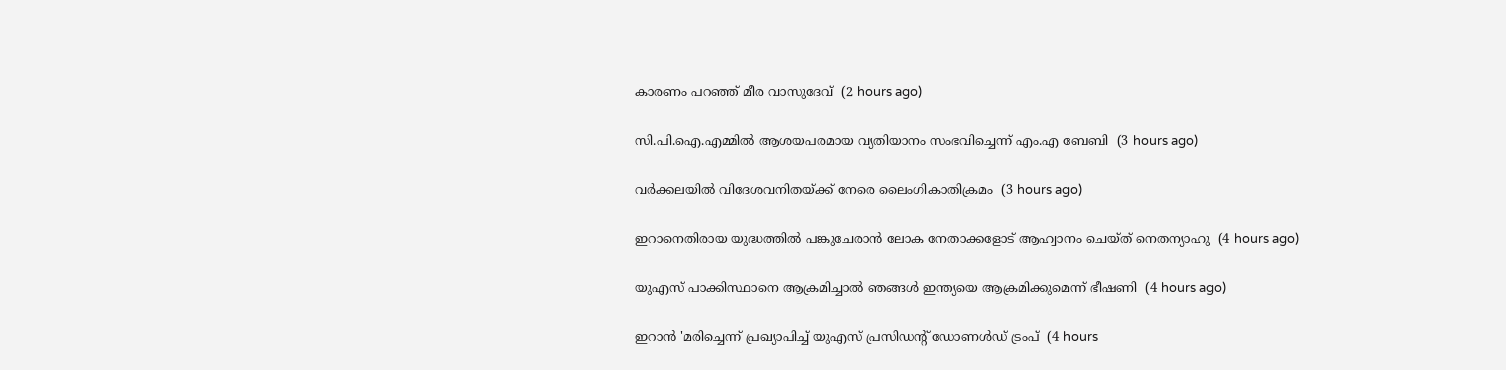കാരണം പറഞ്ഞ് മീര വാസുദേവ്  (2 hours ago)

സി.പി.ഐ.എമ്മില്‍ ആശയപരമായ വ്യതിയാനം സംഭവിച്ചെന്ന് എം.എ ബേബി  (3 hours ago)

വര്‍ക്കലയില്‍ വിദേശവനിതയ്ക്ക് നേരെ ലൈംഗികാതിക്രമം  (3 hours ago)

ഇറാനെതിരായ യുദ്ധത്തില്‍ പങ്കുചേരാന്‍ ലോക നേതാക്കളോട് ആഹ്വാനം ചെയ്ത് നെതന്യാഹു  (4 hours ago)

യുഎസ് പാക്കിസ്ഥാനെ ആക്രമിച്ചാല്‍ ഞങ്ങള്‍ ഇന്ത്യയെ ആക്രമിക്കുമെന്ന് ഭീഷണി  (4 hours ago)

ഇറാന്‍ 'മരിച്ചെന്ന് പ്രഖ്യാപിച്ച് യുഎസ് പ്രസിഡന്റ് ഡോണള്‍ഡ് ട്രംപ്  (4 hours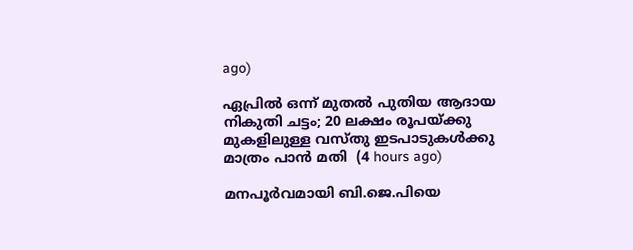ago)

ഏപ്രില്‍ ഒന്ന് മുതല്‍ പുതിയ ആദായ നികുതി ചട്ടം; 20 ലക്ഷം രൂപയ്ക്കു മുകളിലുള്ള വസ്തു ഇടപാടുകള്‍ക്കു മാത്രം പാന്‍ മതി  (4 hours ago)

മനപൂര്‍വമായി ബി.ജെ.പിയെ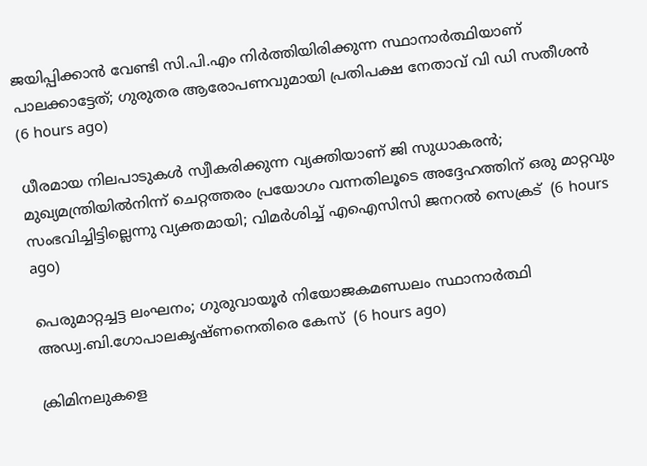ജയിപ്പിക്കാന്‍ വേണ്ടി സി.പി.എം നിര്‍ത്തിയിരിക്കുന്ന സ്ഥാനാര്‍ത്ഥിയാണ് പാലക്കാട്ടേത്; ഗുരുതര ആരോപണവുമായി പ്രതിപക്ഷ നേതാവ് വി ഡി സതീശൻ  (6 hours ago)

ധീരമായ നിലപാടുകൾ സ്വീകരിക്കുന്ന വ്യക്തിയാണ് ജി സുധാകരൻ; മുഖ്യമന്ത്രിയില്‍നിന്ന് ചെറ്റത്തരം പ്രയോഗം വന്നതിലൂടെ അദ്ദേഹത്തിന് ഒരു മാറ്റവും സംഭവിച്ചിട്ടില്ലെന്നു വ്യക്തമായി; വിമർശിച്ച് എഐസിസി ജനറൽ സെക്രട്  (6 hours ago)

പെരുമാറ്റച്ചട്ട ലംഘനം; ഗുരുവായൂർ നിയോജകമണ്ഡലം സ്ഥാനാർത്ഥി അഡ്വ.ബി.ഗോപാലകൃഷ്ണനെതിരെ കേസ്  (6 hours ago)

ക്രിമിനലുകളെ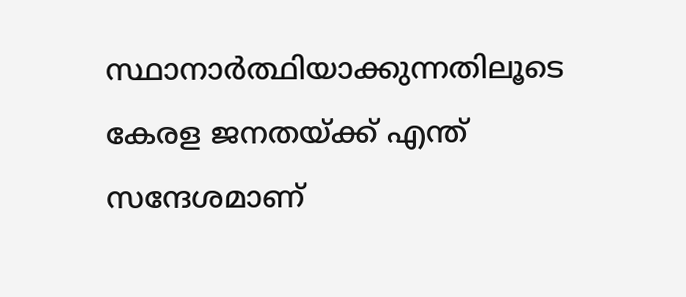സ്ഥാനാർത്ഥിയാക്കുന്നതിലൂടെ കേരള ജനതയ്‌ക്ക്‌ എന്ത് സന്ദേശമാണ്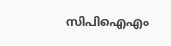സിപിഐഎം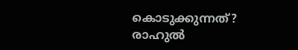കൊടുക്കുന്നത്? രാഹുൽ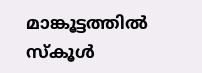മാങ്കൂട്ടത്തിൽ സ്കൂൾ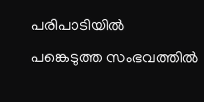പരിപാടിയിൽ പങ്കെടുത്ത സംഭവത്തിൽ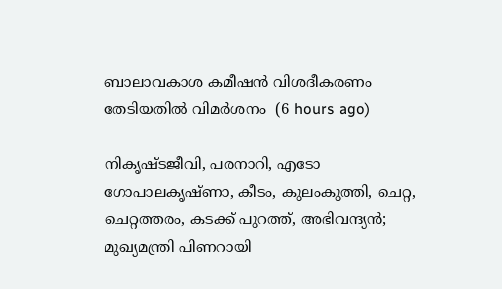ബാലാവകാശ കമീഷൻ വിശദീകരണം തേടിയതിൽ വിമർശനം  (6 hours ago)

നികൃഷ്ടജീവി, പരനാറി, എടോ ഗോപാലകൃഷ്ണാ, കീടം, കുലംകുത്തി, ചെറ്റ, ചെറ്റത്തരം, കടക്ക് പുറത്ത്, അഭിവന്ദ്യന്‍; മുഖ്യമന്ത്രി പിണറായി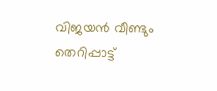വിജയന്‍ വീണ്ടും തെറിപ്പാട്ട്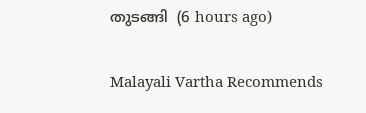തുടങ്ങി  (6 hours ago)

Malayali Vartha Recommends